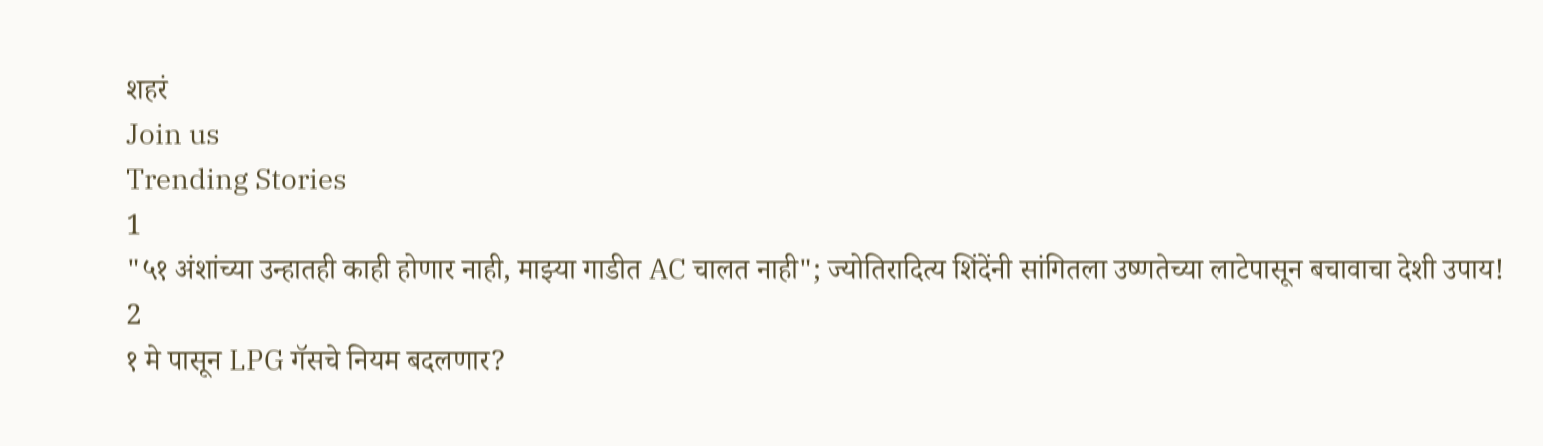शहरं
Join us
Trending Stories
1
"५१ अंशांच्या उन्हातही काही होणार नाही, माझ्या गाडीत AC चालत नाही"; ज्योतिरादित्य शिंदेंनी सांगितला उष्णतेच्या लाटेपासून बचावाचा देशी उपाय!
2
१ मे पासून LPG गॅसचे नियम बदलणार?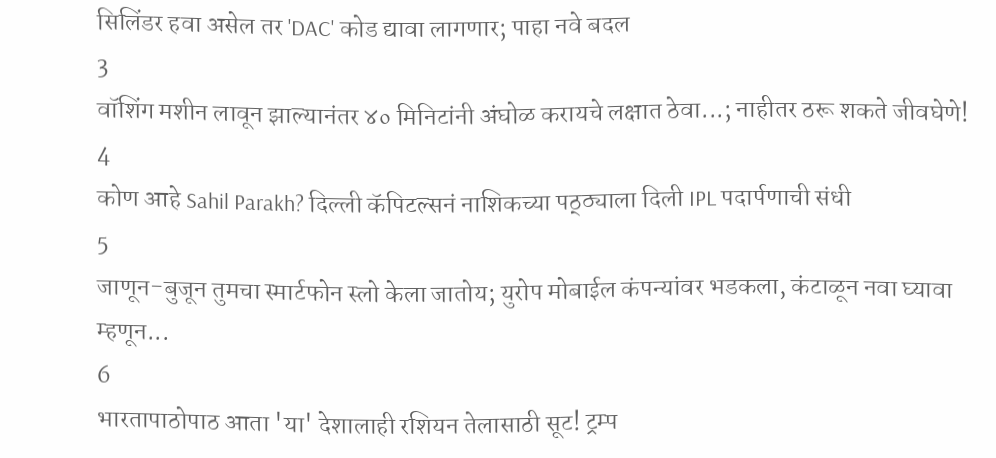सिलिंडर हवा असेल तर 'DAC' कोड द्यावा लागणार; पाहा नवे बदल
3
वॉशिंग मशीन लावून झाल्यानंतर ४० मिनिटांनी अंघोळ करायचे लक्षात ठेवा...; नाहीतर ठरू शकते जीवघेणे!
4
कोण आहे Sahil Parakh? दिल्ली कॅपिटल्सनं नाशिकच्या पठ्ठ्याला दिली IPL पदार्पणाची संधी
5
जाणून-बुजून तुमचा स्मार्टफोन स्लो केला जातोय; युरोप मोबाईल कंपन्यांवर भडकला, कंटाळून नवा घ्यावा म्हणून...
6
भारतापाठोपाठ आता 'या' देशालाही रशियन तेलासाठी सूट! ट्रम्प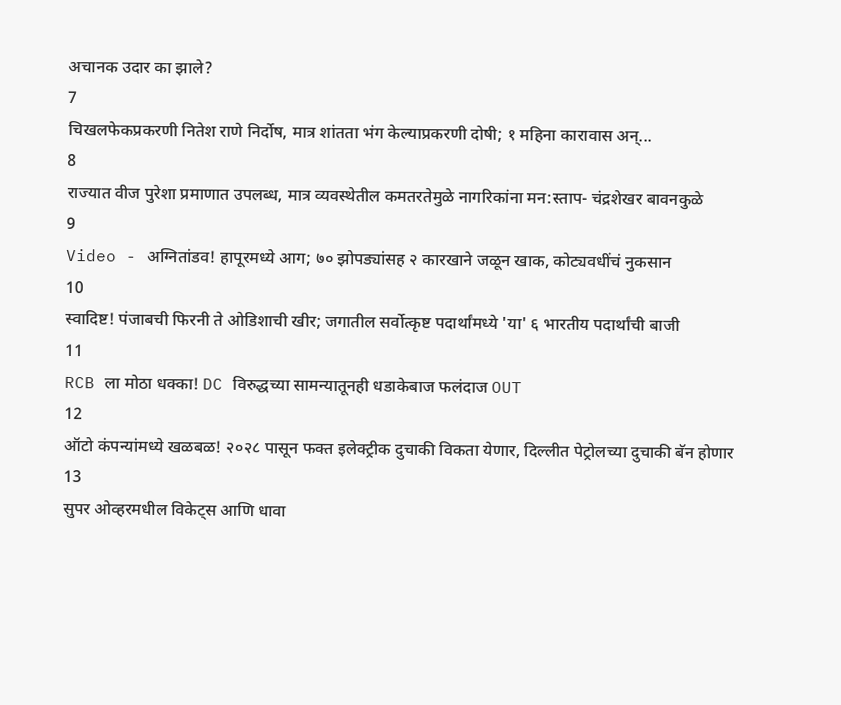अचानक उदार का झाले?
7
चिखलफेकप्रकरणी नितेश राणे निर्दोष, मात्र शांतता भंग केल्याप्रकरणी दोषी; १ महिना कारावास अन्...
8
राज्यात वीज पुरेशा प्रमाणात उपलब्ध, मात्र व्यवस्थेतील कमतरतेमुळे नागरिकांना मन:स्ताप- चंद्रशेखर बावनकुळे
9
Video - अग्नितांडव! हापूरमध्ये आग; ७० झोपड्यांसह २ कारखाने जळून खाक, कोट्यवधींचं नुकसान
10
स्वादिष्ट! पंजाबची फिरनी ते ओडिशाची खीर; जगातील सर्वोत्कृष्ट पदार्थांमध्ये 'या' ६ भारतीय पदार्थांची बाजी
11
RCB ला मोठा धक्का! DC विरुद्धच्या सामन्यातूनही धडाकेबाज फलंदाज OUT
12
ऑटो कंपन्यांमध्ये खळबळ! २०२८ पासून फक्त इलेक्ट्रीक दुचाकी विकता येणार, दिल्लीत पेट्रोलच्या दुचाकी बॅन होणार
13
सुपर ओव्हरमधील विकेट्स आणि धावा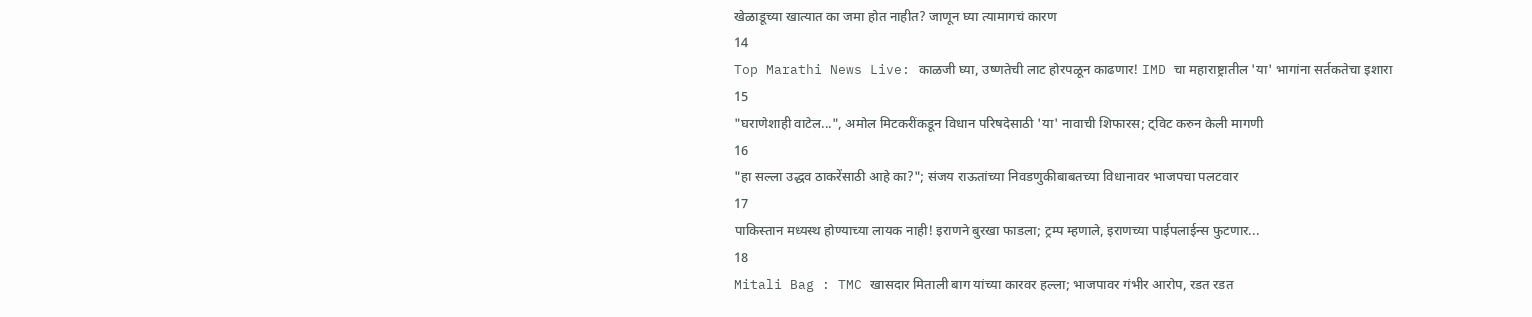खेळाडूच्या खात्यात का जमा होत नाहीत? जाणून घ्या त्यामागचं कारण
14
Top Marathi News Live: काळजी घ्या, उष्णतेची लाट होरपळून काढणार! IMD चा महाराष्ट्रातील 'या' भागांना सर्तकतेचा इशारा
15
"घराणेशाही वाटेल...", अमोल मिटकरींकडून विधान परिषदेसाठी 'या' नावाची शिफारस; ट्विट करुन केली मागणी
16
"हा सल्ला उद्धव ठाकरेंसाठी आहे का?"; संजय राऊतांच्या निवडणुकीबाबतच्या विधानावर भाजपचा पलटवार
17
पाकिस्तान मध्यस्थ होण्याच्या लायक नाही! इराणने बुरखा फाडला; ट्रम्प म्हणाले, इराणच्या पाईपलाईन्स फुटणार...
18
Mitali Bag : TMC खासदार मिताली बाग यांच्या कारवर हल्ला; भाजपावर गंभीर आरोप, रडत रडत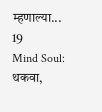म्हणाल्या...
19
Mind Soul: थकवा,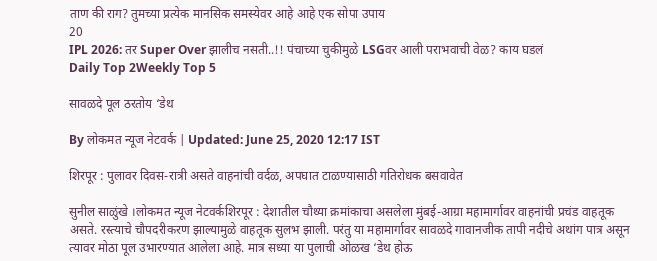ताण की राग? तुमच्या प्रत्येक मानसिक समस्येवर आहे आहे एक सोपा उपाय
20
IPL 2026: तर Super Over झालीच नसती..!! पंचाच्या चुकीमुळे LSGवर आली पराभवाची वेळ? काय घडलं
Daily Top 2Weekly Top 5

सावळदे पूल ठरतोय ‘डेथ

By लोकमत न्यूज नेटवर्क | Updated: June 25, 2020 12:17 IST

शिरपूर : पुलावर दिवस-रात्री असते वाहनांची वर्दळ, अपघात टाळण्यासाठी गतिरोधक बसवावेत

सुनील साळुंखे ।लोकमत न्यूज नेटवर्कशिरपूर : देशातील चौथ्या क्रमांकाचा असलेला मुंबई-आग्रा महामार्गावर वाहनांची प्रचंड वाहतूक असते. रस्त्याचे चौपदरीकरण झाल्यामुळे वाहतूक सुलभ झाली. परंतु या महामार्गावर सावळदे गावानजीक तापी नदीचे अथांग पात्र असून त्यावर मोठा पूल उभारण्यात आलेला आहे. मात्र सध्या या पुलाची ओळख ‘डेथ होऊ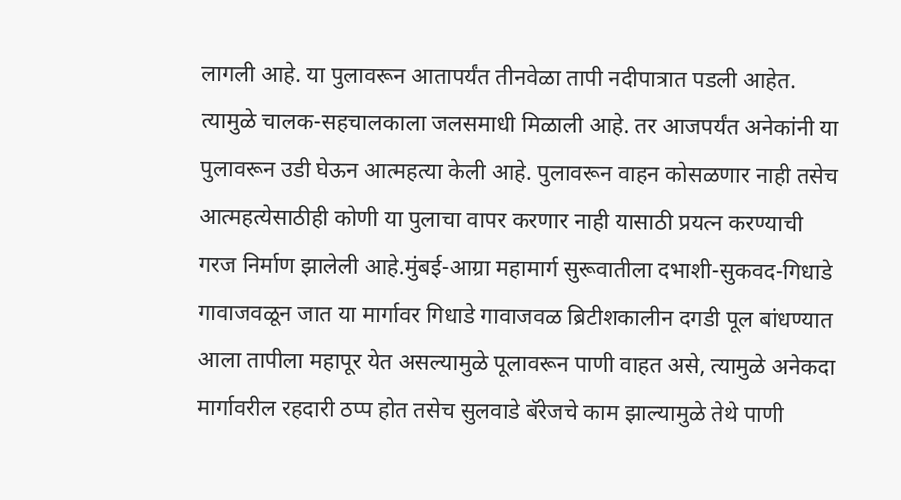लागली आहे. या पुलावरून आतापर्यंत तीनवेळा तापी नदीपात्रात पडली आहेत. त्यामुळे चालक-सहचालकाला जलसमाधी मिळाली आहे. तर आजपर्यंत अनेकांनी या पुलावरून उडी घेऊन आत्महत्या केली आहे. पुलावरून वाहन कोसळणार नाही तसेच आत्महत्येसाठीही कोणी या पुलाचा वापर करणार नाही यासाठी प्रयत्न करण्याची गरज निर्माण झालेली आहे.मुंबई-आग्रा महामार्ग सुरूवातीला दभाशी-सुकवद-गिधाडे गावाजवळून जात या मार्गावर गिधाडे गावाजवळ ब्रिटीशकालीन दगडी पूल बांधण्यात आला तापीला महापूर येत असल्यामुळे पूलावरून पाणी वाहत असे, त्यामुळे अनेकदा मार्गावरील रहदारी ठप्प होत तसेच सुलवाडे बॅरेजचे काम झाल्यामुळे तेथे पाणी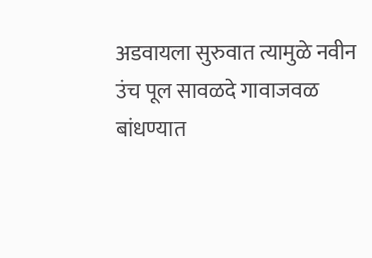अडवायला सुरुवात त्यामुळे नवीन उंच पूल सावळदे गावाजवळ बांधण्यात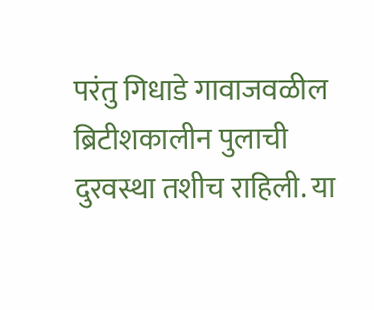परंतु गिधाडे गावाजवळील ब्रिटीशकालीन पुलाची दुरवस्था तशीच राहिली. या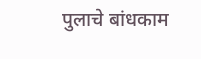पुलाचे बांधकाम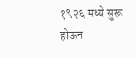१९२६ मध्ये सुरू होऊन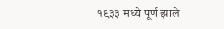१९३३ मध्ये पूर्ण झाले